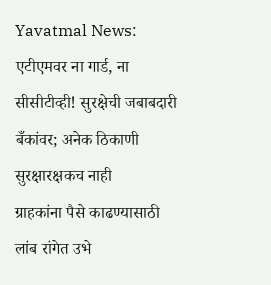Yavatmal News: एटीएमवर ना गार्ड, ना सीसीटीव्ही! सुरक्षेची जबाबदारी बँकांवर; अनेक ठिकाणी सुरक्षारक्षकच नाही
ग्राहकांना पैसे काढण्यासाठी लांब रांगेत उभे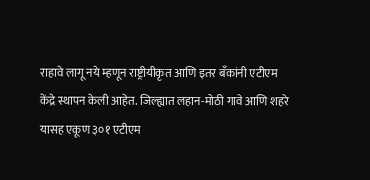राहावे लागू नये म्हणून राष्ट्रीयीकृत आणि इतर बँकांनी एटीएम केंद्रे स्थापन केली आहेत. जिल्ह्यात लहान-मोठी गावे आणि शहरे यासह एकूण ३०१ एटीएम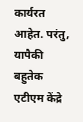कार्यरत आहेत. परंतु, यापैकी बहुतेक एटीएम केंद्रे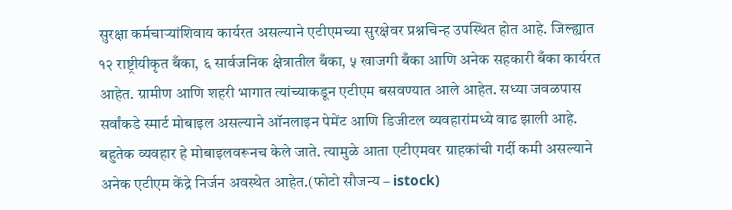सुरक्षा कर्मचाऱ्यांशिवाय कार्यरत असल्याने एटीएमच्या सुरक्षेवर प्रश्नचिन्ह उपस्थित होत आहे. जिल्ह्यात १२ राष्ट्रीयीकृत बँका, ६ सार्वजनिक क्षेत्रातील बँका, ५ खाजगी बँका आणि अनेक सहकारी बँका कार्यरत आहेत. ग्रामीण आणि शहरी भागात त्यांच्याकडून एटीएम बसवण्यात आले आहेत. सध्या जवळपास सर्वांकडे स्मार्ट मोबाइल असल्याने ऑनलाइन पेमेंट आणि डिजीटल व्यवहारांमध्ये वाढ झाली आहे. बहुतेक व्यवहार हे मोबाइलवरूनच केले जाते. त्यामुळे आता एटीएमवर ग्राहकांची गर्दी कमी असल्याने अनेक एटीएम केंद्रे निर्जन अवस्थेत आहेत.(फोटो सौजन्य – istock)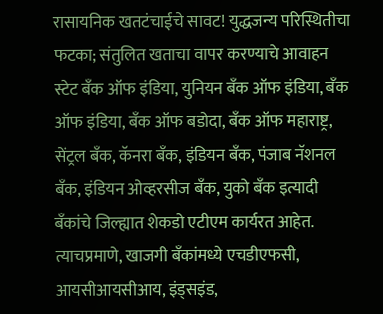रासायनिक खतटंचाईचे सावट! युद्धजन्य परिस्थितीचा फटका; संतुलित खताचा वापर करण्याचे आवाहन
स्टेट बँक ऑफ इंडिया, युनियन बँक ऑफ इंडिया, बँक ऑफ इंडिया, बँक ऑफ बडोदा, बँक ऑफ महाराष्ट्र, सेंट्रल बँक, कॅनरा बँक, इंडियन बँक, पंजाब नॅशनल बँक, इंडियन ओव्हरसीज बँक, युको बँक इत्यादी बँकांचे जिल्ह्यात शेकडो एटीएम कार्यरत आहेत. त्याचप्रमाणे, खाजगी बँकांमध्ये एचडीएफसी, आयसीआयसीआय, इंड्सइंड,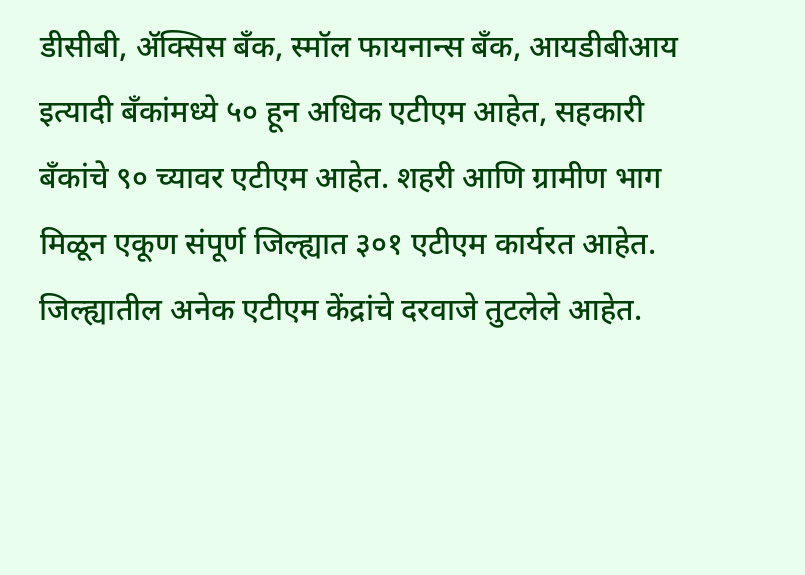डीसीबी, ॲक्सिस बँक, स्मॉल फायनान्स बँक, आयडीबीआय इत्यादी बँकांमध्ये ५० हून अधिक एटीएम आहेत, सहकारी बँकांचे ९० च्यावर एटीएम आहेत. शहरी आणि ग्रामीण भाग मिळून एकूण संपूर्ण जिल्ह्यात ३०१ एटीएम कार्यरत आहेत.
जिल्ह्यातील अनेक एटीएम केंद्रांचे दरवाजे तुटलेले आहेत.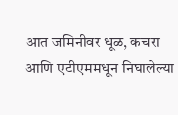आत जमिनीवर धूळ, कचरा आणि एटीएममधून निघालेल्या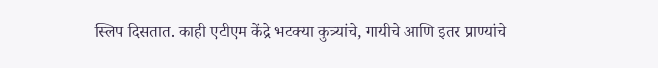स्लिप दिसतात. काही एटीएम केंद्रे भटक्या कुत्र्यांचे, गायीचे आणि इतर प्राण्यांचे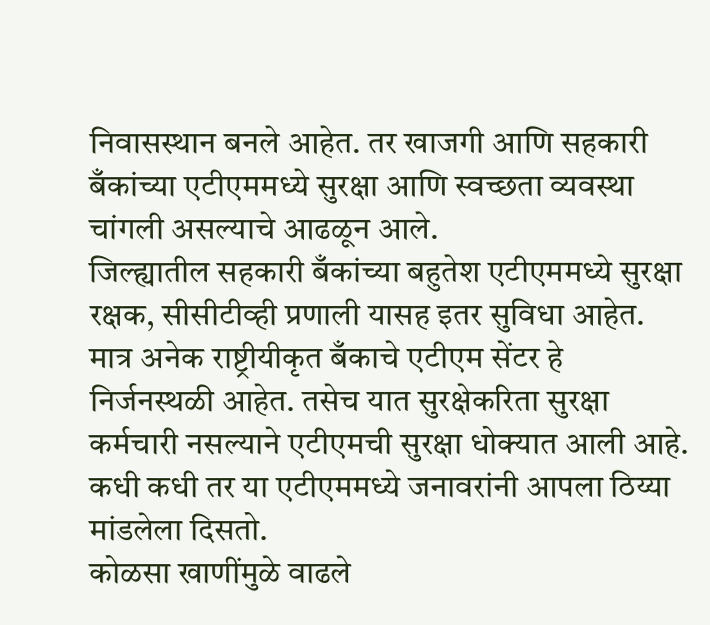निवासस्थान बनले आहेत. तर खाजगी आणि सहकारी बँकांच्या एटीएममध्ये सुरक्षा आणि स्वच्छता व्यवस्था चांगली असल्याचे आढळून आले.
जिल्ह्यातील सहकारी बँकांच्या बहुतेश एटीएममध्ये सुरक्षा रक्षक, सीसीटीव्ही प्रणाली यासह इतर सुविधा आहेत. मात्र अनेक राष्ट्रीयीकृत बँकाचे एटीएम सेंटर हे निर्जनस्थळी आहेत. तसेच यात सुरक्षेकरिता सुरक्षा कर्मचारी नसल्याने एटीएमची सुरक्षा धोक्यात आली आहे. कधी कधी तर या एटीएममध्ये जनावरांनी आपला ठिय्या मांडलेला दिसतो.
कोळसा खाणींमुळे वाढले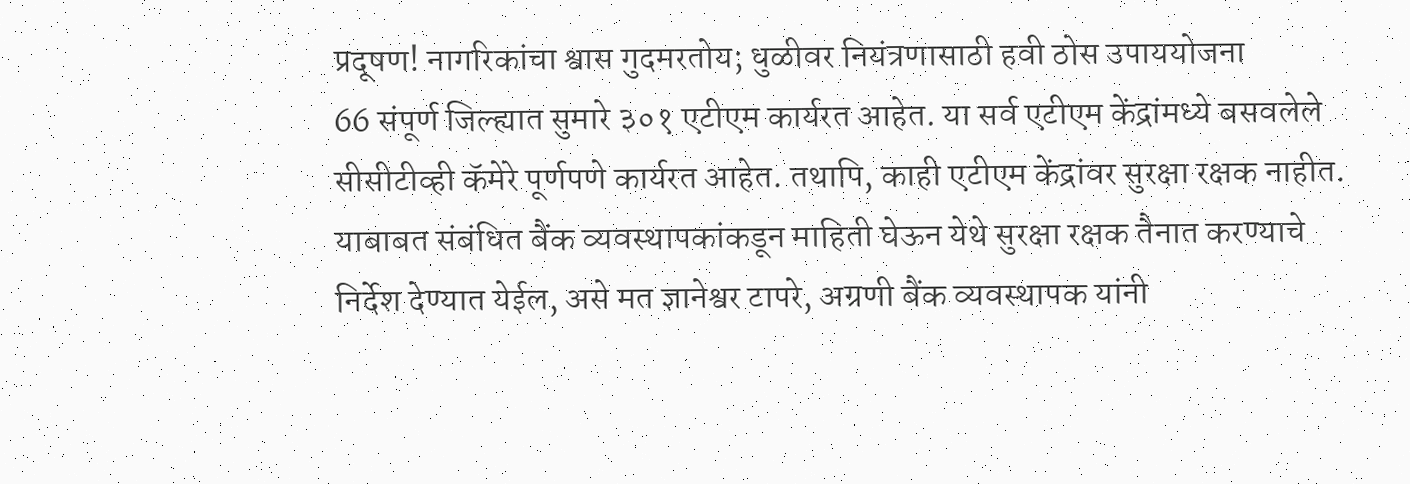प्रदूषण! नागरिकांचा श्वास गुदमरतोय; धुळीवर नियंत्रणासाठी हवी ठोस उपाययोजना
66 संपूर्ण जिल्ह्यात सुमारे ३०१ एटीएम कार्यरत आहेत. या सर्व एटीएम केंद्रांमध्ये बसवलेले सीसीटीव्ही कॅमेरे पूर्णपणे कार्यरत आहेत. तथापि, काही एटीएम केंद्रांवर सुरक्षा रक्षक नाहीत. याबाबत संबंधित बैंक व्यवस्थापकांकडून माहिती घेऊन येथे सुरक्षा रक्षक तैनात करण्याचे निर्देश देण्यात येईल, असे मत ज्ञानेश्वर टापरे, अग्रणी बैंक व्यवस्थापक यांनी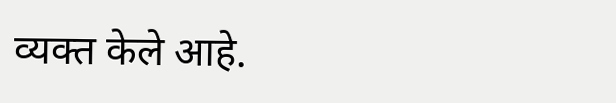व्यक्त केले आहे.